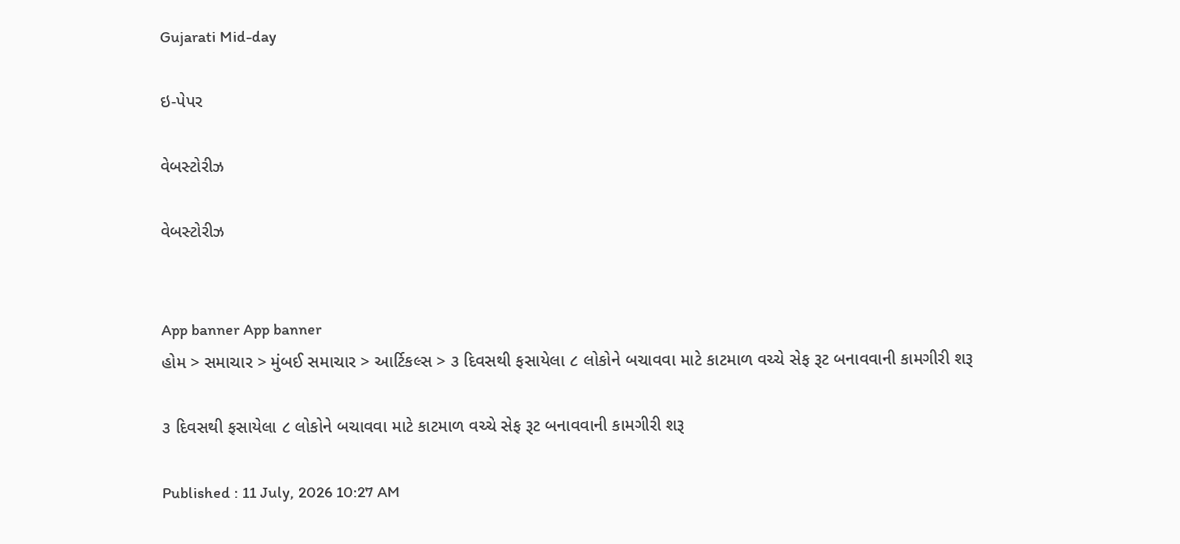Gujarati Mid-day

ઇ-પેપર

વેબસ્ટોરીઝ

વેબસ્ટોરીઝ


App banner App banner
હોમ > સમાચાર > મુંબઈ સમાચાર > આર્ટિકલ્સ > ૩ દિવસથી ફસાયેલા ૮ લોકોને બચાવવા માટે કાટમાળ વચ્ચે સેફ રૂટ બનાવવાની કામગીરી શરૂ

૩ દિવસથી ફસાયેલા ૮ લોકોને બચાવવા માટે કાટમાળ વચ્ચે સેફ રૂટ બનાવવાની કામગીરી શરૂ

Published : 11 July, 2026 10:27 AM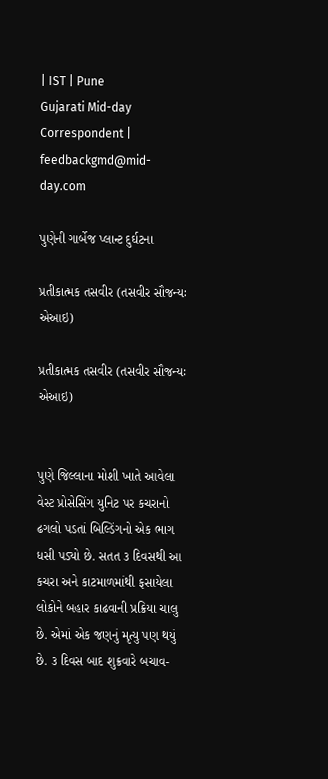| IST | Pune
Gujarati Mid-day Correspondent | feedbackgmd@mid-day.com

પુણેની ગાર્બેજ પ્લાન્ટ દુર્ઘટના

પ્રતીકાત્મક તસવીર (તસવીર સૌજન્યઃ એઆઇ)

પ્રતીકાત્મક તસવીર (તસવીર સૌજન્યઃ એઆઇ)


પુણે જિલ્લાના મોશી ખાતે આવેલા વેસ્ટ પ્રોસેસિંગ યુનિટ પર કચરાનો ઢગલો પડતાં બિલ્ડિંગનો એક ભાગ ધસી પડ્યો છે. સતત ૩ દિવસથી આ કચરા અને કાટમાળમાંથી ફસાયેલા લોકોને બહાર કાઢવાની પ્રક્રિયા ચાલુ છે. એમાં એક જણનું મૃત્યુ પણ થયું છે. ૩ દિવસ બાદ શુક્રવારે બચાવ-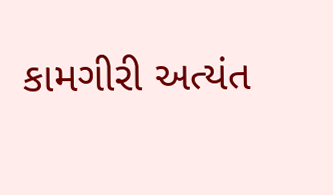કામગીરી અત્યંત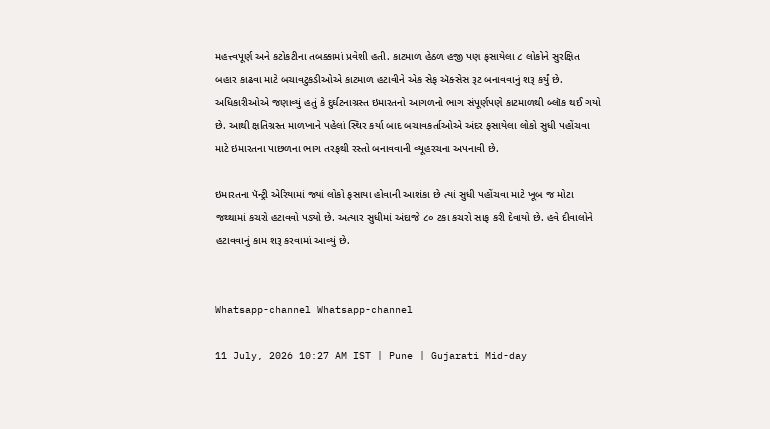મહત્ત્વપૂર્ણ અને કટોકટીના તબક્કામાં પ્રવેશી હતી. કાટમાળ હેઠળ હજી પણ ફસાયેલા ૮ લોકોને સુરક્ષિત બહાર કાઢવા માટે બચાવટુકડીઓએ કાટમાળ હટાવીને એક સેફ ઍક્સેસ રૂટ બનાવવાનું શરૂ કર્યું છે. અધિકારીઓએ જણાવ્યું હતું કે દુર્ઘટનાગ્રસ્ત ઇમારતનો આગળનો ભાગ સંપૂર્ણપણે કાટમાળથી બ્લૉક થઈ ગયો છે. આથી ક્ષતિગ્રસ્ત માળખાને પહેલાં સ્થિર કર્યા બાદ બચાવકર્તાઓએ અંદર ફસાયેલા લોકો સુધી પહોંચવા માટે ઇમારતના પાછળના ભાગ તરફથી રસ્તો બનાવવાની વ્યૂહરચના અપનાવી છે.

ઇમારતના પૅન્ટ્રી એરિયામાં જ્યાં લોકો ફસાયા હોવાની આશંકા છે ત્યાં સુધી પહોંચવા માટે ખૂબ જ મોટા જથ્થામાં કચરો હટાવવો પડ્યો છે. અત્યાર સુધીમાં અંદાજે ૮૦ ટકા કચરો સાફ કરી દેવાયો છે. હવે દીવાલોને હટાવવાનું કામ શરૂ કરવામાં આવ્યું છે.


Whatsapp-channel Whatsapp-channel

11 July, 2026 10:27 AM IST | Pune | Gujarati Mid-day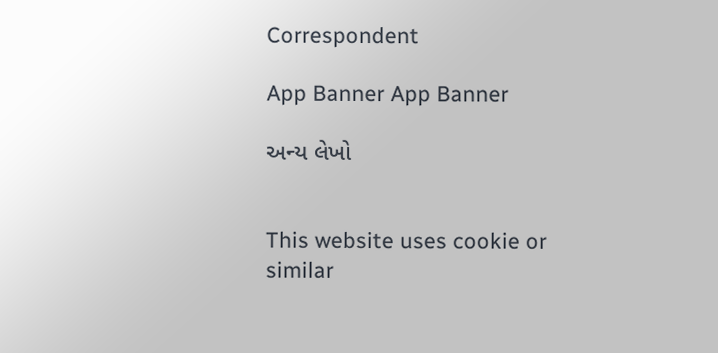Correspondent

App Banner App Banner

અન્ય લેખો


This website uses cookie or similar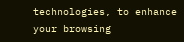technologies, to enhance your browsing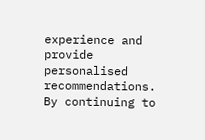experience and provide personalised recommendations. By continuing to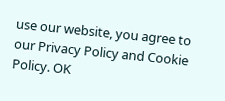use our website, you agree to our Privacy Policy and Cookie Policy. OK